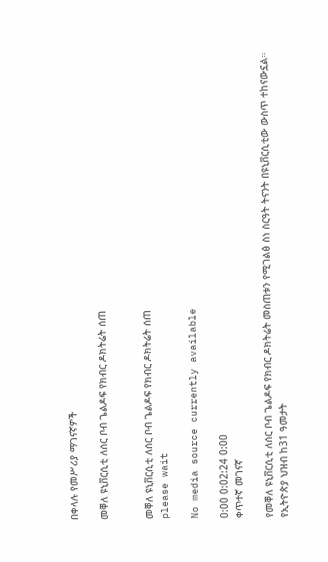በቀላሉ የመሥሪያ ማገናኛዎች

መቐለ ዩኒቨርሲቲ ለሰር ቦብ ጌልዶፍ የክብር ዶክትሬት ሰጠ


መቐለ ዩኒቨርሲቲ ለሰር ቦብ ጌልዶፍ የክብር ዶክትሬት ሰጠ
please wait

No media source currently available

0:00 0:02:24 0:00
ቀጥተኛ መገናኛ

የመቐለ ዩኒቨርሲቲ ለሰር ቦብ ጌልዶፍ የክብር ዶክትሬት መስጠቱን የሚገልፅ ስነ ስርዓት ትናንት በዩኒቨርሲቲው ውስጥ ተከናውኗል። የኢትዮጵያ ህዝብ ከ31 ዓመታት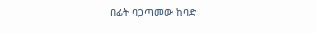በፊት ባጋጣመው ከባድ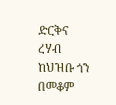ድርቅና ረሃብ ከህዝቡ ጎን በመቆም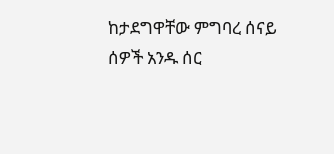ከታደግዋቸው ምግባረ ሰናይ ሰዎች አንዱ ሰር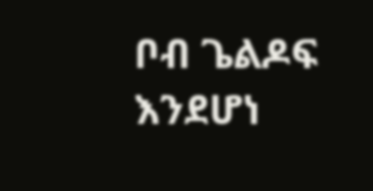ቦብ ጌልዶፍ እንደሆነ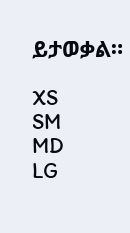ይታወቃል።

XS
SM
MD
LG